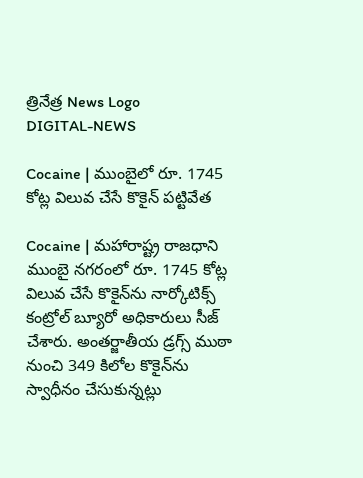త్రినేత్ర News Logo
DIGITAL-NEWS

Cocaine | ముంబైలో రూ. 1745 కోట్ల విలువ చేసే కొకైన్ ప‌ట్టివేత‌

Cocaine | మ‌హారాష్ట్ర రాజ‌ధాని ముంబై న‌గ‌రంలో రూ. 1745 కోట్ల విలువ చేసే కొకైన్‌ను నార్కోటిక్స్ కంట్రోల్ బ్యూరో అధికారులు సీజ్ చేశారు. అంత‌ర్జాతీయ డ్ర‌గ్స్ ముఠా నుంచి 349 కిలోల కొకైన్‌ను స్వాధీనం చేసుకున్న‌ట్లు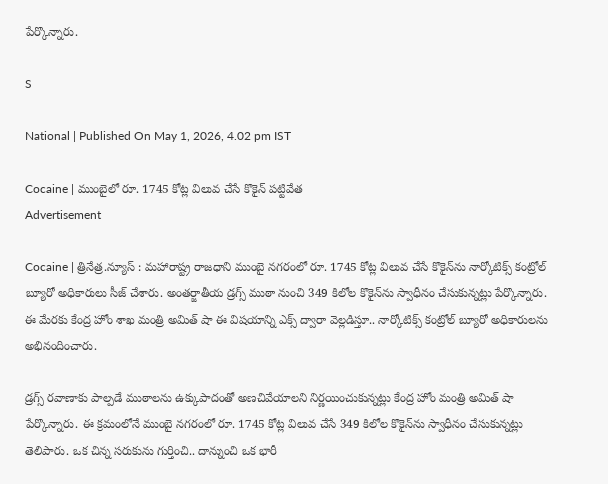పేర్కొన్నారు.

S

National | Published On May 1, 2026, 4.02 pm IST

Cocaine | ముంబైలో రూ. 1745 కోట్ల విలువ చేసే కొకైన్ ప‌ట్టివేత‌
Advertisement

Cocaine | త్రినేత్ర‌.న్యూస్ : మ‌హారాష్ట్ర రాజ‌ధాని ముంబై న‌గ‌రంలో రూ. 1745 కోట్ల విలువ చేసే కొకైన్‌ను నార్కోటిక్స్ కంట్రోల్ బ్యూరో అధికారులు సీజ్ చేశారు. అంత‌ర్జాతీయ డ్ర‌గ్స్ ముఠా నుంచి 349 కిలోల కొకైన్‌ను స్వాధీనం చేసుకున్న‌ట్లు పేర్కొన్నారు. ఈ మేర‌కు కేంద్ర హోం శాఖ మంత్రి అమిత్ షా ఈ విష‌యాన్ని ఎక్స్ ద్వారా వెల్ల‌డిస్తూ.. నార్కోటిక్స్ కంట్రోల్ బ్యూరో అధికారుల‌ను అభినందించారు.

డ్ర‌గ్స్ ర‌వాణాకు పాల్ప‌డే ముఠాల‌ను ఉక్కుపాదంతో అణచివేయాల‌ని నిర్ణ‌యించుకున్న‌ట్లు కేంద్ర హోం మంత్రి అమిత్ షా పేర్కొన్నారు. ఈ క్ర‌మంలోనే ముంబై న‌గ‌రంలో రూ. 1745 కోట్ల విలువ చేసే 349 కిలోల కొకైన్‌ను స్వాధీనం చేసుకున్నట్లు తెలిపారు. ఒక చిన్న స‌రుకును గుర్తించి.. దాన్నుంచి ఒక భారీ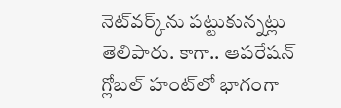నెట్‌వ‌ర్క్‌ను ప‌ట్టుకున్న‌ట్లు తెలిపారు. కాగా.. ఆప‌రేష‌న్ గ్లోబ‌ల్ హంట్‌లో భాగంగా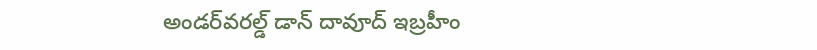అండర్‌వరల్డ్‌ డాన్‌ దావూద్‌ ఇబ్రహీం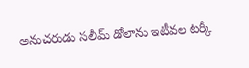అనుచరుడు సలీమ్‌ డోలాను ఇటీవల ట‌ర్కీ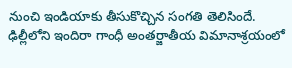నుంచి ఇండియాకు తీసుకొచ్చిన సంగతి తెలిసిందే. ఢిల్లీలోని ఇందిరా గాంధీ అంత‌ర్జాతీయ విమానాశ్ర‌యంలో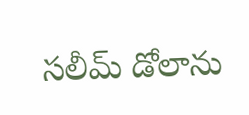స‌లీమ్ డోలాను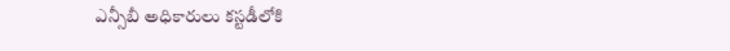ఎన్సీబీ అధికారులు క‌స్ట‌డీలోకి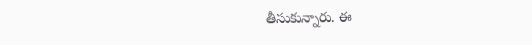తీసుకున్నారు. ఈ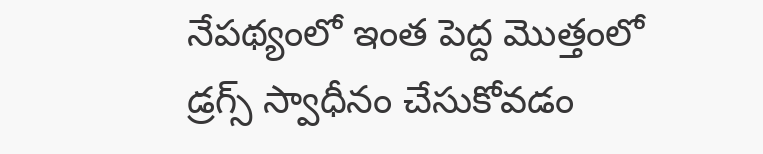నేపథ్యంలో ఇంత పెద్ద మొత్తంలో డ్రగ్స్‌ స్వాధీనం చేసుకోవడం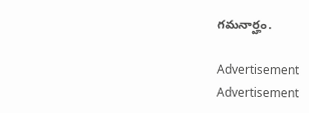గమనార్హం.

Advertisement
Advertisement